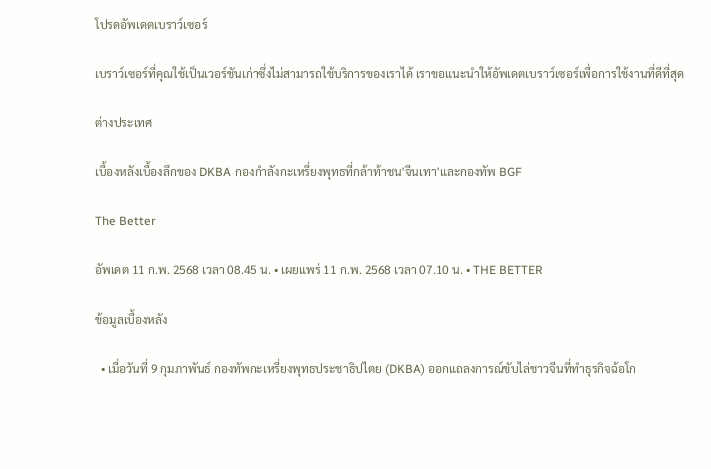โปรดอัพเดตเบราว์เซอร์

เบราว์เซอร์ที่คุณใช้เป็นเวอร์ชันเก่าซึ่งไม่สามารถใช้บริการของเราได้ เราขอแนะนำให้อัพเดตเบราว์เซอร์เพื่อการใช้งานที่ดีที่สุด

ต่างประเทศ

เบื้องหลังเบื้องลึกของ DKBA กองกำลังกะเหรี่ยงพุทธที่กล้าท้าชน'จีนเทา'และกองทัพ BGF

The Better

อัพเดต 11 ก.พ. 2568 เวลา 08.45 น. • เผยแพร่ 11 ก.พ. 2568 เวลา 07.10 น. • THE BETTER

ข้อมูลเบื้องหลัง

  • เมื่อวันที่ 9 กุมภาพันธ์ กองทัพกะเหรี่ยงพุทธประชาธิปไตย (DKBA) ออกแถลงการณ์ขับไล่ชาวจีนที่ทำธุรกิจฉ้อโก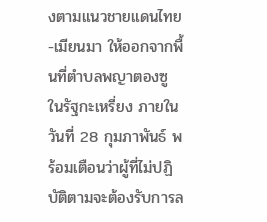งตามแนวชายแดนไทย-เมียนมา ให้ออกจากพื้นที่ตำบลพญาตองซู ในรัฐกะเหรี่ยง ภายในวันที่ 28 กุมภาพันธ์ พร้อมเตือนว่าผู้ที่ไม่ปฏิบัติตามจะต้องรับการล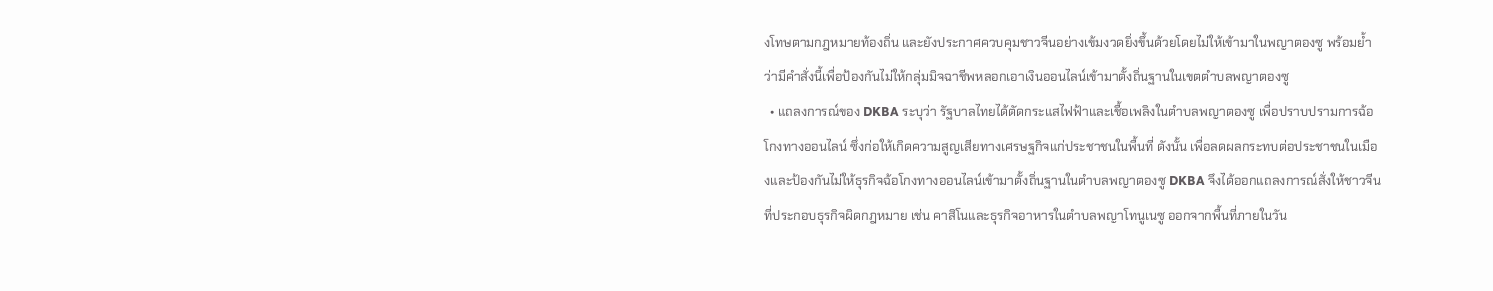งโทษตามกฎหมายท้องถิ่น และยังประกาศควบคุมชาวจีนอย่างเข้มงวดยิ่งขึ้นด้วยโดยไม่ให้เข้ามาในพญาตองซู พร้อมย้ำว่ามีคำสั่งนี้เพื่อป้องกันไม่ให้กลุ่มมิจฉาชีพหลอกเอาเงินออนไลน์เข้ามาตั้งถิ่นฐานในเขตตำบลพญาตองซู
  • แถลงการณ์ของ DKBA ระบุว่า รัฐบาลไทยได้ตัดกระแสไฟฟ้าและเชื้อเพลิงในตำบลพญาตองซู เพื่อปราบปรามการฉ้อโกงทางออนไลน์ ซึ่งก่อให้เกิดความสูญเสียทางเศรษฐกิจแก่ประชาชนในพื้นที่ ดังนั้น เพื่อลดผลกระทบต่อประชาชนในเมืองและป้องกันไม่ให้ธุรกิจฉ้อโกงทางออนไลน์เข้ามาตั้งถิ่นฐานในตำบลพญาตองซู DKBA จึงได้ออกแถลงการณ์สั่งให้ชาวจีนที่ประกอบธุรกิจผิดกฎหมาย เช่น คาสิโนและธุรกิจอาหารในตำบลพญาโทนูเนซู ออกจากพื้นที่ภายในวัน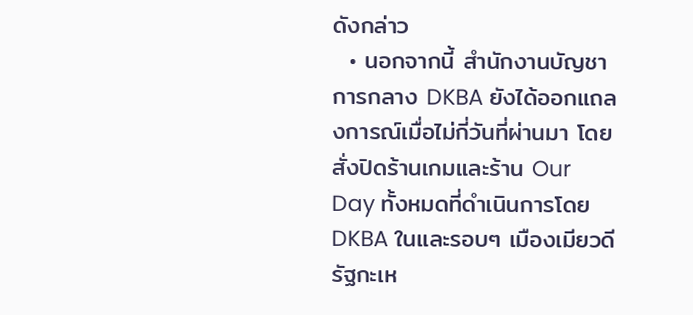ดังกล่าว
  • นอกจากนี้ สำนักงานบัญชาการกลาง DKBA ยังได้ออกแถลงการณ์เมื่อไม่กี่วันที่ผ่านมา โดยสั่งปิดร้านเกมและร้าน Our Day ทั้งหมดที่ดำเนินการโดย DKBA ในและรอบๆ เมืองเมียวดี รัฐกะเห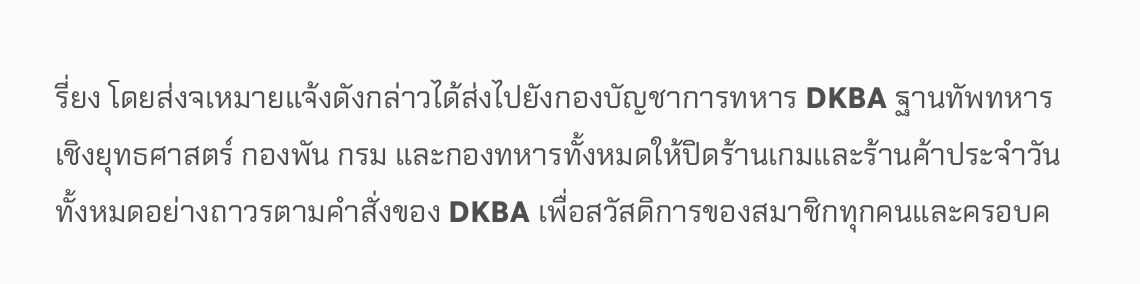รี่ยง โดยส่งจเหมายแจ้งดังกล่าวได้ส่งไปยังกองบัญชาการทหาร DKBA ฐานทัพทหารเชิงยุทธศาสตร์ กองพัน กรม และกองทหารทั้งหมดให้ปิดร้านเกมและร้านค้าประจำวันทั้งหมดอย่างถาวรตามคำสั่งของ DKBA เพื่อสวัสดิการของสมาชิกทุกคนและครอบค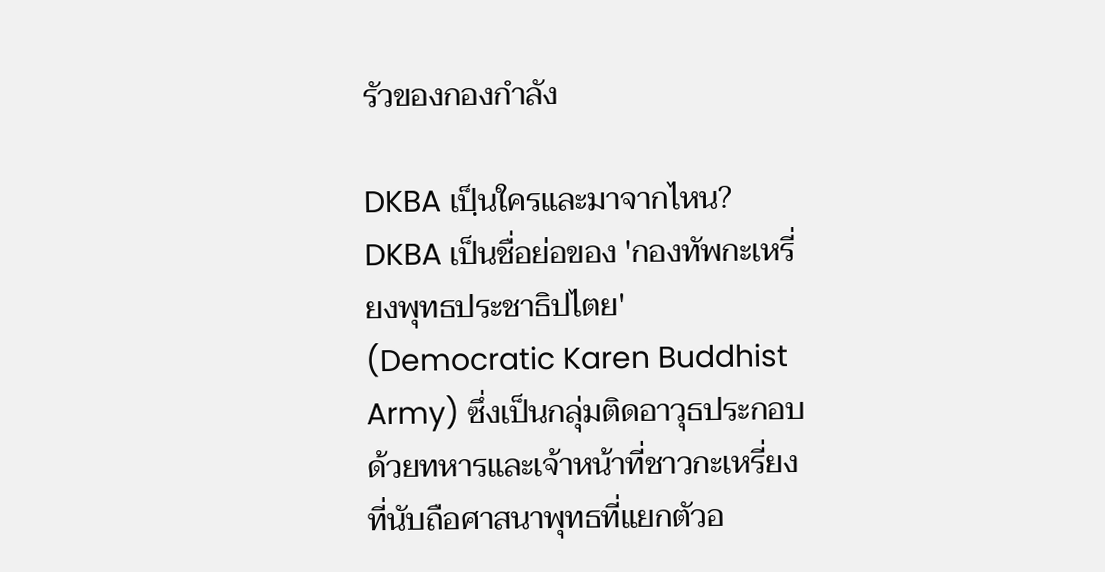รัวของกองกำลัง

DKBA เปฺ็นใครและมาจากไหน?
DKBA เป็นชื่อย่อของ 'กองทัพกะเหรี่ยงพุทธประชาธิปไตย' (Democratic Karen Buddhist Army) ซึ่งเป็นกลุ่มติดอาวุธประกอบด้วยทหารและเจ้าหน้าที่ชาวกะเหรี่ยงที่นับถือศาสนาพุทธที่แยกตัวอ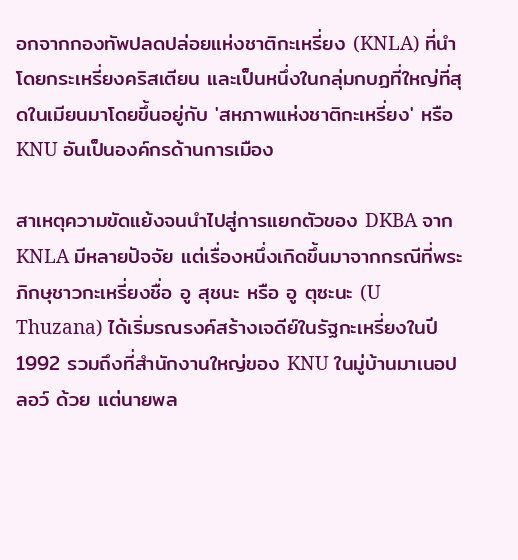อกจากกองทัพปลดปล่อยแห่งชาติกะเหรี่ยง (KNLA) ที่นำโดยกระเหรี่ยงคริสเตียน และเป็นหนึ่งในกลุ่มกบฏที่ใหญ่ที่สุดในเมียนมาโดยขึ้นอยู่กับ 'สหภาพแห่งชาติกะเหรี่ยง' หรือ KNU อันเป็นองค์กรด้านการเมือง

สาเหตุความขัดแย้งจนนำไปสู่การแยกตัวของ DKBA จาก KNLA มีหลายปัจจัย แต่เรื่องหนึ่งเกิดขึ้นมาจากกรณีที่พระภิกษุชาวกะเหรี่ยงชื่อ อู สุชนะ หรือ อู ตุซะนะ (U Thuzana) ได้เริ่มรณรงค์สร้างเจดีย์ในรัฐกะเหรี่ยงในปี 1992 รวมถึงที่สำนักงานใหญ่ของ KNU ในมู่บ้านมาเนอปลอว์ ด้วย แต่นายพล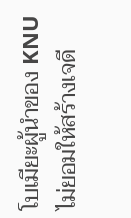โบเมียะผู้นำของ KNU ไม่ยอมให้สร้างเจดี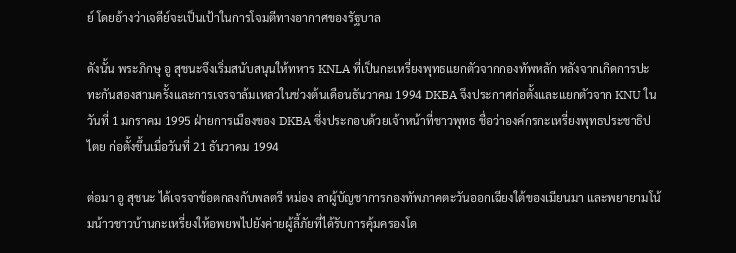ย์ โดยอ้างว่าเจดีย์จะเป็นเป้าในการโจมตีทางอากาศของรัฐบาล

ดังนั้น พระภิกษุ อู สุชนะจึงเริ่มสนับสนุนให้ทหาร KNLA ที่เป็นกะเหรี่ยงพุทธแยกตัวจากกองทัพหลัก หลังจากเกิดการปะทะกันสองสามครั้งและการเจรจาล้มเหลวในช่วงต้นเดือนธันวาคม 1994 DKBA จึงประกาศก่อตั้งและแยกตัวจาก KNU ในวันที่ 1 มกราคม 1995 ฝ่ายการเมืองของ DKBA ซึ่งประกอบด้วยเจ้าหน้าที่ชาวพุทธ ชื่อว่าองค์กรกะเหรี่ยงพุทธประชาธิปไตย ก่อตั้งขึ้นเมื่อวันที่ 21 ธันวาคม 1994

ต่อมา อู สุชนะ ได้เจรจาข้อตกลงกับพลตรี หม่อง ลาผู้บัญชาการกองทัพภาคตะวันออกเฉียงใต้ของเมียนมา และพยายามโน้มน้าวชาวบ้านกะเหรี่ยงให้อพยพไปยังค่ายผู้ลี้ภัยที่ได้รับการคุ้มครองโด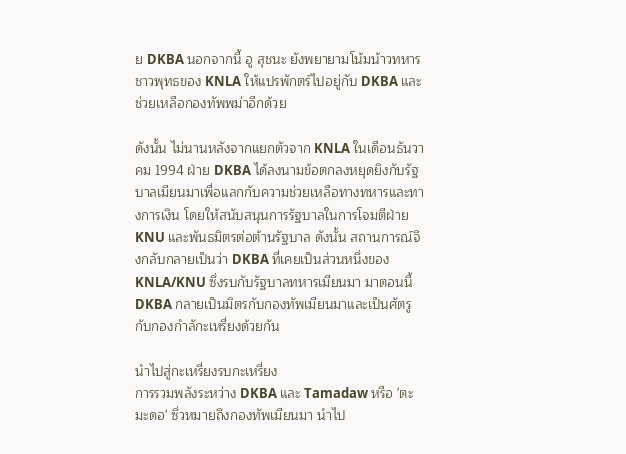ย DKBA นอกจากนี้ อู สุชนะ ยังพยายามโน้มน้าวทหารชาวพุทธของ KNLA ให้แปรพักตร์ไปอยู่กับ DKBA และช่วยเหลือกองทัพพม่าอีกด้วย

ดังนั้น ไม่นานหลังจากแยกตัวจาก KNLA ในเดือนธันวาคม 1994 ฝ่าย DKBA ได้ลงนามข้อตกลงหยุดยิงกับรัฐบาลเมียนมาเพื่อแลกกับความช่วยเหลือทางทหารและทางการเงิน โดยให้สนับสนุนการรัฐบาลในการโจมตีฝ่าย KNU และพันธมิตรต่อต้านรัฐบาล ดังนั้น สถานการณ์จึงกลับกลายเป็นว่า DKBA ที่เคยเป็นส่วนหนึ่งของ KNLA/KNU ซึ่งรบกับรัฐบาลทหารเมียนมา มาตอนนี้ DKBA กลายเป็นมิตรกับกองทัพเมียนมาและเป็นศัตรูกับกองกำลักะเหรี่ยงด้วยกัน

นำไปสู่กะเหรี่ยงรบกะเหรี่ยง
การรวมพลังระหว่าง DKBA และ Tamadaw หรือ 'ตะมะดอ' ซึ่วหมายถึงกองทัพเมียนมา นำไป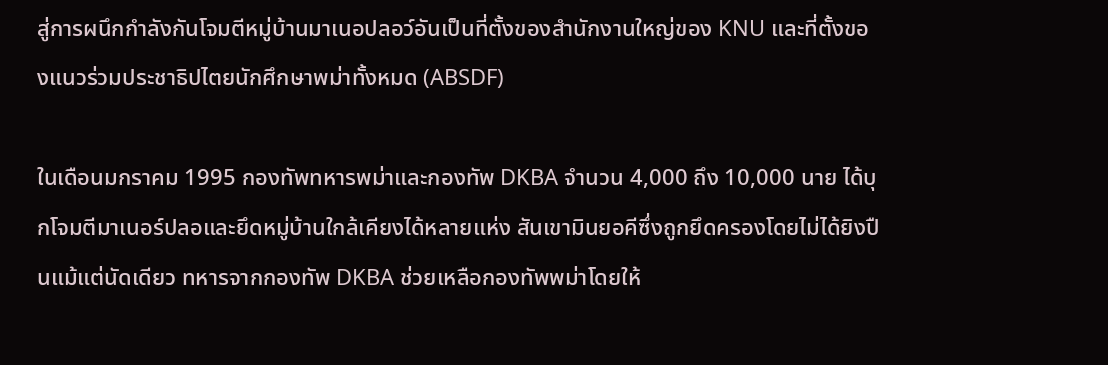สู่การผนึกกำลังกันโจมตีหมู่บ้านมาเนอปลอว์อันเป็นที่ตั้งของสำนักงานใหญ่ของ KNU และที่ตั้งของแนวร่วมประชาธิปไตยนักศึกษาพม่าทั้งหมด (ABSDF)

ในเดือนมกราคม 1995 กองทัพทหารพม่าและกองทัพ DKBA จำนวน 4,000 ถึง 10,000 นาย ได้บุกโจมตีมาเนอร์ปลอและยึดหมู่บ้านใกล้เคียงได้หลายแห่ง สันเขามินยอคีซึ่งถูกยึดครองโดยไม่ได้ยิงปืนแม้แต่นัดเดียว ทหารจากกองทัพ DKBA ช่วยเหลือกองทัพพม่าโดยให้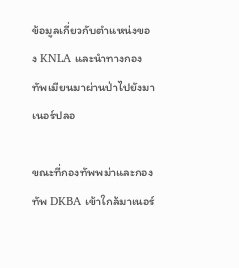ข้อมูลเกี่ยวกับตำแหน่งของ KNLA และนำทางกองทัพเมียนมาผ่านป่าไปยังมาเนอร์ปลอ

ขณะที่กองทัพพม่าและกองทัพ DKBA เข้าใกล้มาเนอร์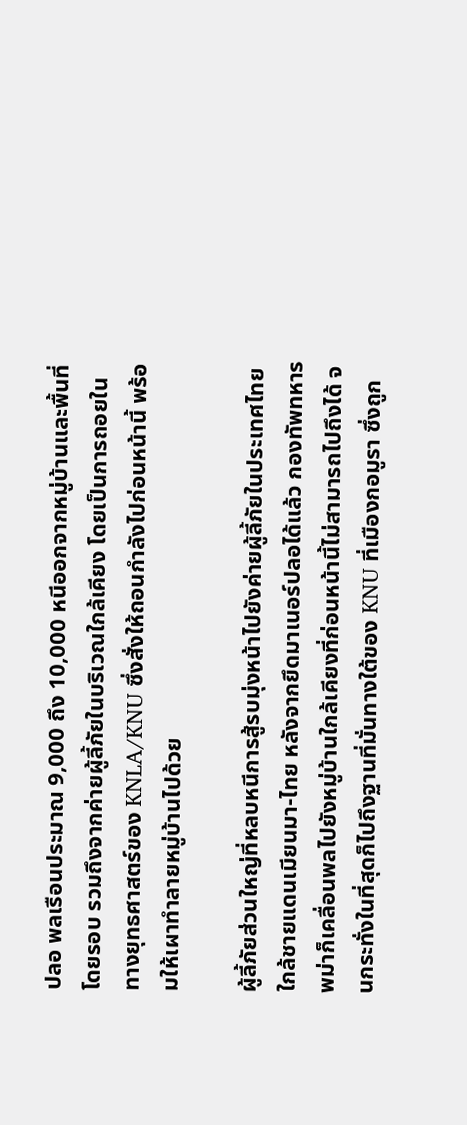ปลอ พลเรือนประมาณ 9,000 ถึง 10,000 หนีออกจากหมู่บ้านและพื้นที่โดยรอบ รวมถึงจากค่ายผู้ลี้ภัยในบริเวณใกล้เคียง โดยเป็นการถอยในทางยุทธศาสตร์ของ KNLA/KNU ซึ่งสั่งให้ถอนกำลังไปก่อนหน้านี้ พร้อมให้เผาทำลายหมู่บ้านไปด้วย

ผู้ลี้ภัยส่วนใหญ่ที่หลบหนีการสู้รบมุ่งหน้าไปยังค่ายผู้ลี้ภัยในประเทศไทย ใกล้ชายแดนเมียนมา-ไทย หลังจากยึดมาเนอร์ปลอได้แล้ว กองทัพทหารพม่าก็เคลื่อนพลไปยังหมู่บ้านใกล้เคียงที่ก่อนหน้านี้ไม่สามารถไปถึงได้ จนกระทั่งในที่สุดก็ไปถึงฐานที่มั่นทางใต้ของ KNU ที่เมืองกอมูรา ซึ่งถูก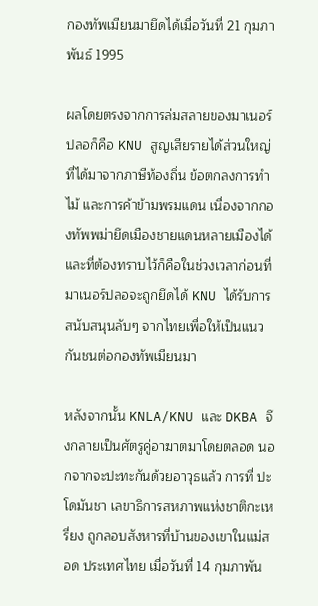กองทัพเมียนมายึดได้เมื่อวันที่ 21 กุมภาพันธ์ 1995

ผลโดยตรงจากการล่มสลายของมาเนอร์ปลอก็คือ KNU สูญเสียรายได้ส่วนใหญ่ที่ได้มาจากภาษีท้องถิ่น ข้อตกลงการทำไม้ และการค้าข้ามพรมแดน เนื่องจากกองทัพพม่ายึดเมืองชายแดนหลายเมืองได้ และที่ต้องทราบไว้ก็คือในช่วงเวลาก่อนที่มาเนอร์ปลอจะถูกยึดได้ KNU ได้รับการสนับสนุนลับๆ จากไทยเพื่อให้เป็นแนวกันชนต่อกองทัพเมียนมา

หลังจากนั้น KNLA/KNU และ DKBA จึงกลายเป็นศัตรูคู่อาฆาตมาโดยตลอด นอกจากจะปะทะกันด้วยอาวุธแล้ว การที่ ปะโดมันชา เลขาธิการสหภาพแห่งชาติกะเหรี่ยง ถูกลอบสังหารที่บ้านของเขาในแม่สอด ประเทศไทย เมื่อวันที่ 14 กุมภาพัน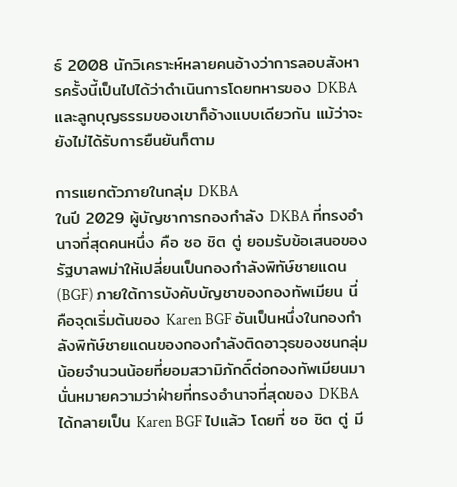ธ์ 2008 นักวิเคราะห์หลายคนอ้างว่าการลอบสังหารครั้งนี้เป็นไปได้ว่าดำเนินการโดยทหารของ DKBA และลูกบุญธรรมของเขาก็อ้างแบบเดียวกัน แม้ว่าจะยังไม่ได้รับการยืนยันก็ตาม

การแยกตัวภายในกลุ่ม DKBA
ในปี 2029 ผู้บัญชาการกองกำลัง DKBA ที่ทรงอำนาจที่สุดคนหนึ่ง คือ ซอ ชิต ตู่ ยอมรับข้อเสนอของรัฐบาลพม่าให้เปลี่ยนเป็นกองกำลังพิทัษ์ชายแดน (BGF) ภายใต้การบังคับบัญชาของกองทัพเมียน นี่คือจุดเริ่มต้นของ Karen BGF อันเป็นหนึ่งในกองกำลังพิทัษ์ชายแดนของกองกำลังติดอาวุธของชนกลุ่มน้อยจำนวนน้อยที่ยอมสวามิภักดิ์ต่อกองทัพเมียนมา นั่นหมายความว่าฝ่ายที่ทรงอำนาจที่สุดของ DKBA ได้กลายเป็น Karen BGF ไปแล้ว โดยที่ ซอ ชิต ตู่ มี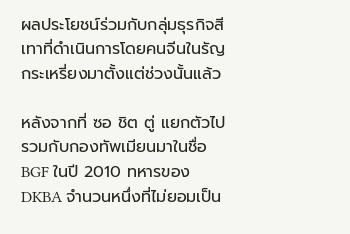ผลประโยชน์ร่วมกับกลุ่มธุรกิจสีเทาที่ดำเนินการโดยคนจีนในรัญกระเหรี่ยงมาตั้งแต่ช่วงนั้นแล้ว

หลังจากที่ ซอ ชิต ตู่ แยกตัวไปรวมกับกองทัพเมียนมาในชื่อ BGF ในปี 2010 ทหารของ DKBA จำนวนหนึ่งที่ไม่ยอมเป็น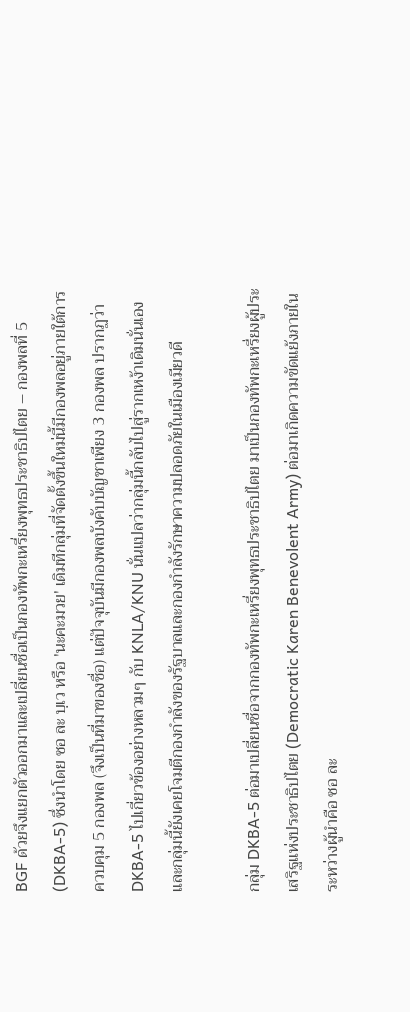BGF ด้วยจึงแยกตัวออกมาและเปลี่ยนชื่อเป็นกองทัพกะเหรี่ยงพุทธประชาธิปไตย – กองพลที่ 5 (DKBA-5) ซึ่งนำโดย ซอ ละ บฺเว หรือ 'นะคะมวย' เดิมทีกลุ่มที่จัดตั้งขึ้นใหม่นี้มีกองพลอยู่ภายใต้การควบคุม 5 กองพล (จึงเป็นที่มาของชื่อ) แต่ปัจจุบันมีกองพลบังคับบัญชาเพียง 3 กองพล ปรากฏว่า DKBA-5 ไปเกี่ยวข้องอย่างหลวมๆ กับ KNLA/KNU นั่นแปลว่ากลุ่มนี้กลับไปสู่รากเหง้าเดิมนั่นเอง และกลุ่มนี้ยังเคยโจมตีกองกำลังของรัฐบาลและกองกำลังรักษาความปลอดภัยในเมืองเมียวดี

กลุ่ม DKBA-5 ต่อมาเปลี่ยนชื่อจากกองทัพกะเหรี่ยงพุทธประชาธิปไตย มาเป็นกองทัพกะเหรี่ยงผู้ประเสริฐแห่งประชาธิปไตย (Democratic Karen Benevolent Army) ต่อมาเกิดความขัดแย้งภายในระหว่างผู้นำคือ ซอ ละ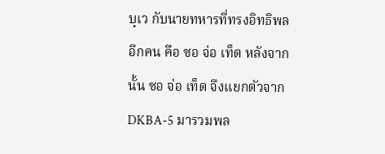บฺเว กับนายทหารที่ทรงอิทธิพลอีกคน คือ ซอ จ่อ เท็ต หลังจากนั้น ซอ จ่อ เท็ต จึงแยกตัวจาก DKBA-5 มารวมพล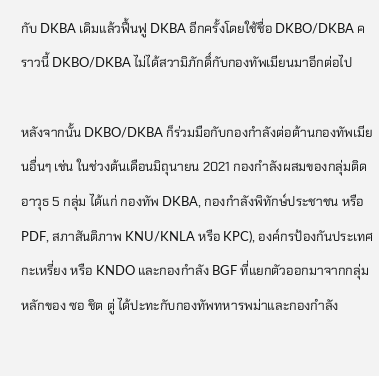กับ DKBA เดิมแล้วฟื้นฟู DKBA อีกครั้งโดยใช้ชื่อ DKBO/DKBA คราวนี้ DKBO/DKBA ไม่ได้สวามิภักดิ์กับกองทัพเมียนมาอีกต่อไป

หลังจากนั้น DKBO/DKBA ก็ร่วมมือกับกองกำลังต่อต้านกองทัพเมียนอื่นๆ เช่น ในช่วงต้นเดือนมิถุนายน 2021 กองกำลังผสมของกลุ่มติดอาวุธ 5 กลุ่ม ได้แก่ กองทัพ DKBA, กองกำลังพิทักษ์ประชาชน หรือ PDF, สภาสันติภาพ KNU/KNLA หรือ KPC), องค์กรป้องกันประเทศกะเหรี่ยง หรือ KNDO และกองกำลัง BGF ที่แยกตัวออกมาจากกลุ่มหลักของ ซอ ชิต ตู่ ได้ปะทะกับกองทัพทหารพม่าและกองกำลัง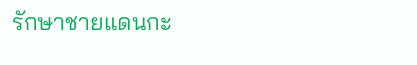รักษาชายแดนกะ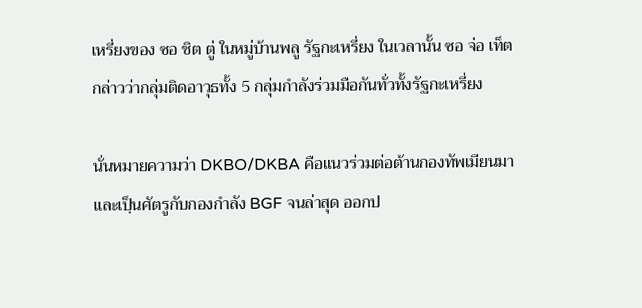เหรี่ยงของ ซอ ชิต ตู่ ในหมู่บ้านพลู รัฐกะเหรี่ยง ในเวลานั้น ซอ จ่อ เท็ต กล่าวว่ากลุ่มติดอาวุธทั้ง 5 กลุ่มกำลังร่วมมือกันทั่วทั้งรัฐกะเหรี่ยง

นั่นหมายความว่า DKBO/DKBA คือแนวร่วมต่อต้านกองทัพเมียนมาและเปฺ็นศัตรูกับกองกำลัง BGF จนล่าสุด ออกป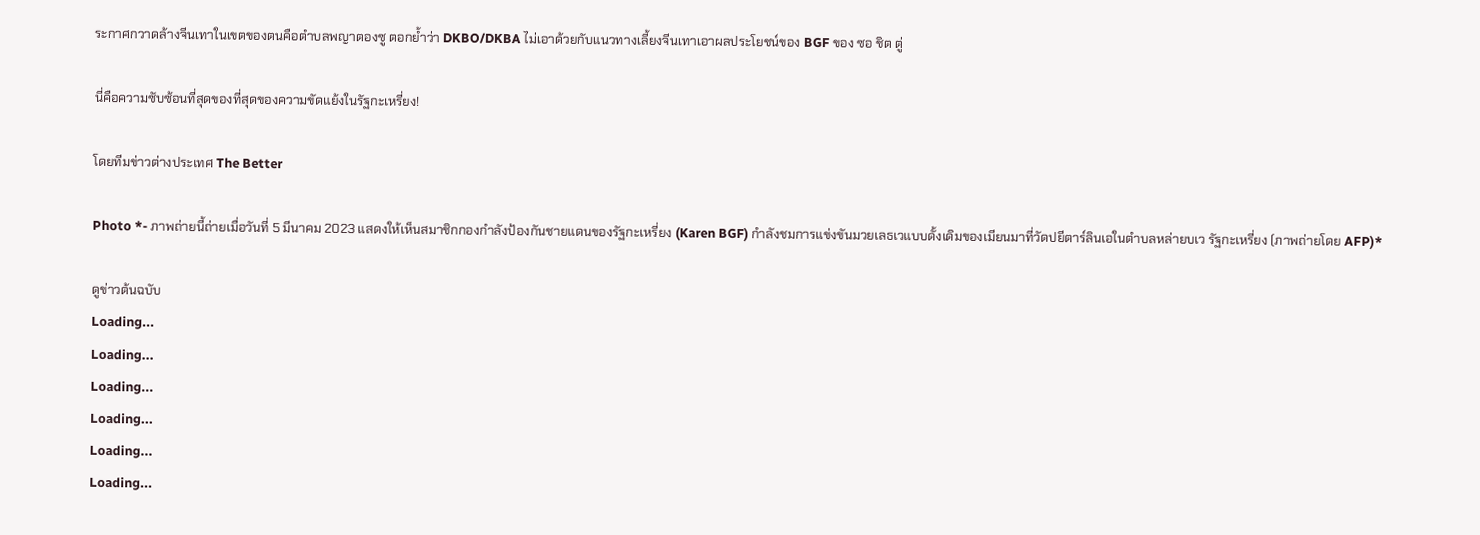ระกาศกวาดล้างจีนเทาในเขตของตนคือตำบลพญาตองซู ตอกย้ำว่า DKBO/DKBA ไม่เอาด้วยกับแนวทางเลี้ยงจีนเทาเอาผลประโยชน์ของ BGF ของ ซอ ชิต ตู่

นี่คือความซับซ้อนที่สุดของที่สุดของความขัดแย้งในรัฐกะเหรี่ยง!

โดยทีมข่าวต่างประเทศ The Better

Photo *- ภาพถ่ายนี้ถ่ายเมื่อวันที่ 5 มีนาคม 2023 แสดงให้เห็นสมาชิกกองกำลังป้องกันชายแดนของรัฐกะเหรี่ยง (Karen BGF) กำลังชมการแข่งขันมวยเลธเวแบบดั้งเดิมของเมียนมาที่วัดปยีตาร์ลินเอในตำบลหล่ายบเว รัฐกะเหรี่ยง (ภาพถ่ายโดย AFP)*

ดูข่าวต้นฉบับ
Loading...
Loading...
Loading...
Loading...
Loading...
Loading...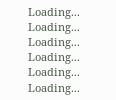Loading...
Loading...
Loading...
Loading...
Loading...
Loading...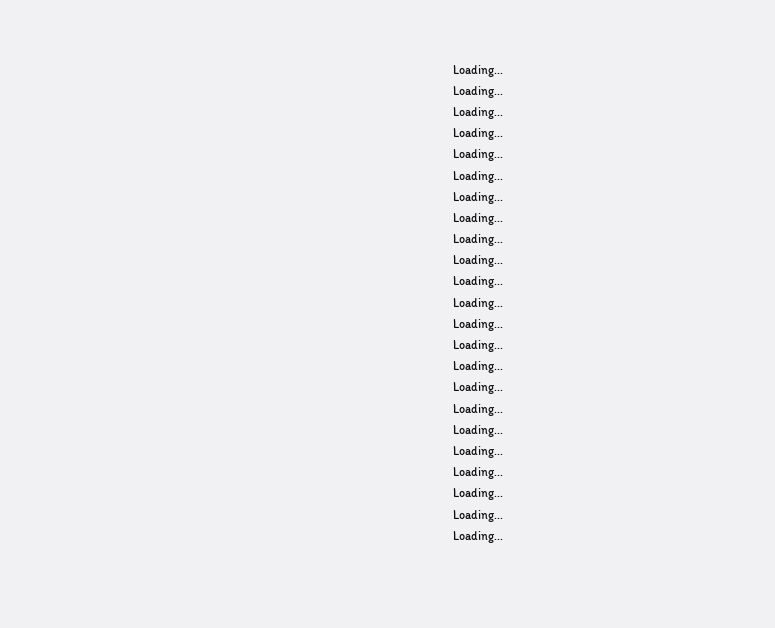Loading...
Loading...
Loading...
Loading...
Loading...
Loading...
Loading...
Loading...
Loading...
Loading...
Loading...
Loading...
Loading...
Loading...
Loading...
Loading...
Loading...
Loading...
Loading...
Loading...
Loading...
Loading...
Loading...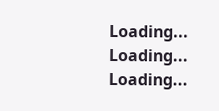Loading...
Loading...
Loading...